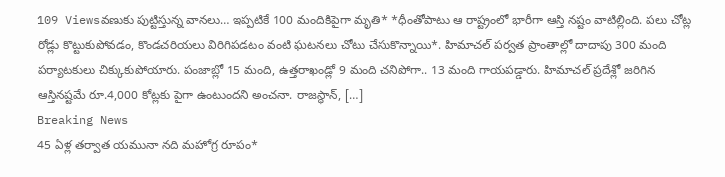109 Viewsవణుకు పుట్టిస్తున్న వానలు… ఇప్పటికే 100 మందికిపైగా మృతి* *ధీంతోపాటు ఆ రాష్ట్రంలో భారీగా ఆస్తి నష్టం వాటిల్లింది. పలు చోట్ల రోడ్లు కొట్టుకుపోవడం, కొండచరియలు విరిగిపడటం వంటి ఘటనలు చోటు చేసుకొన్నాయి*. హిమాచల్ పర్వత ప్రాంతాల్లో దాదాపు 300 మంది పర్యాటకులు చిక్కుకుపోయారు. పంజాబ్లో 15 మంది, ఉత్తరాఖండ్లో 9 మంది చనిపోగా.. 13 మంది గాయపడ్డారు. హిమాచల్ ప్రదేశ్లో జరిగిన ఆస్తినష్టమే రూ.4,000 కోట్లకు పైగా ఉంటుందని అంచనా. రాజస్థాన్, […]
Breaking News
45 ఏళ్ల తర్వాత యమునా నది మహోగ్ర రూపం*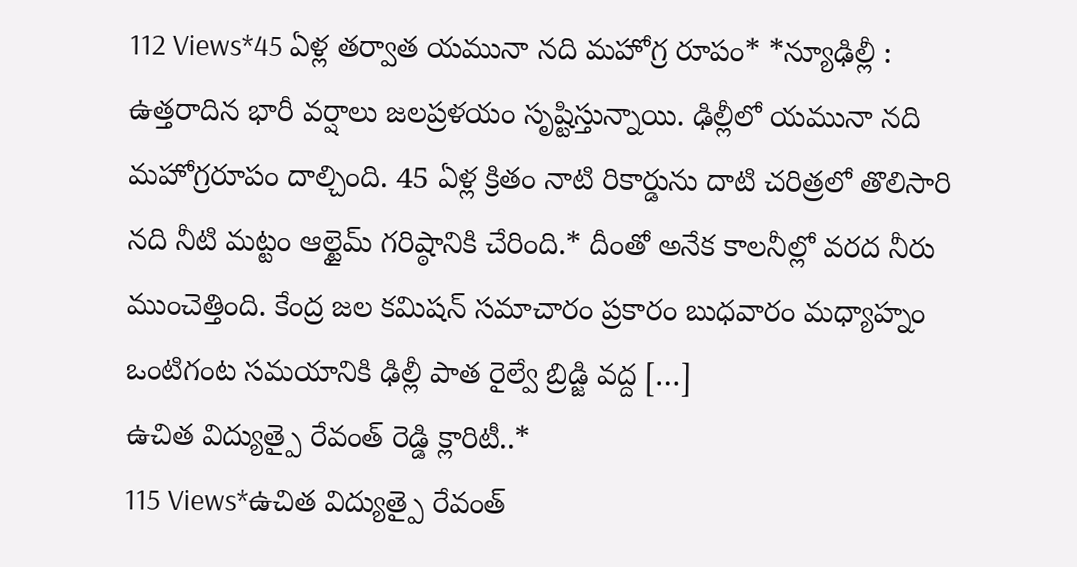112 Views*45 ఏళ్ల తర్వాత యమునా నది మహోగ్ర రూపం* *న్యూఢిల్లీ : ఉత్తరాదిన భారీ వర్షాలు జలప్రళయం సృష్టిస్తున్నాయి. ఢిల్లీలో యమునా నది మహోగ్రరూపం దాల్చింది. 45 ఏళ్ల క్రితం నాటి రికార్డును దాటి చరిత్రలో తొలిసారి నది నీటి మట్టం ఆల్టైమ్ గరిష్ఠానికి చేరింది.* దీంతో అనేక కాలనీల్లో వరద నీరు ముంచెత్తింది. కేంద్ర జల కమిషన్ సమాచారం ప్రకారం బుధవారం మధ్యాహ్నం ఒంటిగంట సమయానికి ఢిల్లీ పాత రైల్వే బ్రిడ్జి వద్ద […]
ఉచిత విద్యుత్పై రేవంత్ రెడ్డి క్లారిటీ..*
115 Views*ఉచిత విద్యుత్పై రేవంత్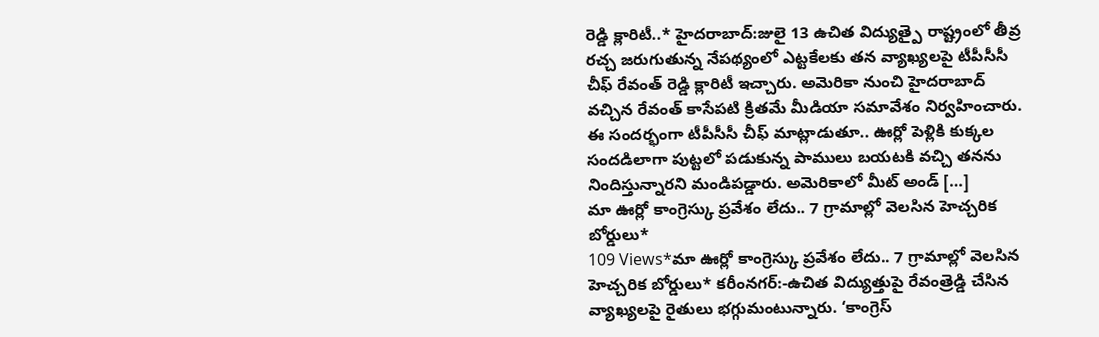రెడ్డి క్లారిటీ..* హైదరాబాద్:జులై 13 ఉచిత విద్యుత్పై రాష్ట్రంలో తీవ్ర రచ్చ జరుగుతున్న నేపథ్యంలో ఎట్టకేలకు తన వ్యాఖ్యలపై టీపీసీసీ చీఫ్ రేవంత్ రెడ్డి క్లారిటీ ఇచ్చారు. అమెరికా నుంచి హైదరాబాద్ వచ్చిన రేవంత్ కాసేపటి క్రితమే మీడియా సమావేశం నిర్వహించారు. ఈ సందర్భంగా టీపీసీసీ చీఫ్ మాట్లాడుతూ.. ఊర్లో పెళ్లికి కుక్కల సందడిలాగా పుట్టలో పడుకున్న పాములు బయటకి వచ్చి తనను నిందిస్తున్నారని మండిపడ్డారు. అమెరికాలో మీట్ అండ్ […]
మా ఊర్లో కాంగ్రెస్కు ప్రవేశం లేదు.. 7 గ్రామాల్లో వెలసిన హెచ్చరిక బోర్డులు*
109 Views*మా ఊర్లో కాంగ్రెస్కు ప్రవేశం లేదు.. 7 గ్రామాల్లో వెలసిన హెచ్చరిక బోర్డులు* కరీంనగర్:-ఉచిత విద్యుత్తుపై రేవంత్రెడ్డి చేసిన వ్యాఖ్యలపై రైతులు భగ్గుమంటున్నారు. ‘కాంగ్రెస్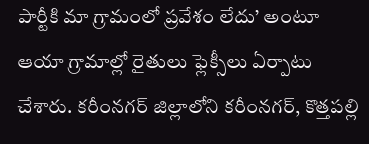పార్టీకి మా గ్రామంలో ప్రవేశం లేదు’ అంటూ ఆయా గ్రామాల్లో రైతులు ఫ్లెక్సీలు ఏర్పాటు చేశారు. కరీంనగర్ జిల్లాలోని కరీంనగర్, కొత్తపల్లి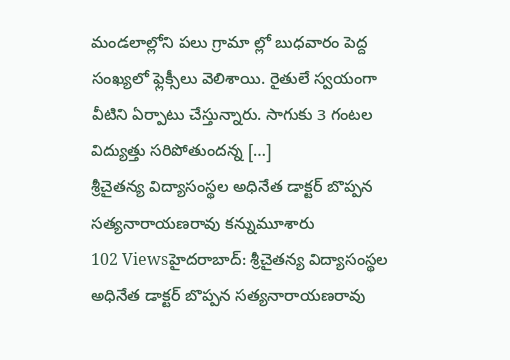మండలాల్లోని పలు గ్రామా ల్లో బుధవారం పెద్ద సంఖ్యలో ఫ్లెక్సీలు వెలిశాయి. రైతులే స్వయంగా వీటిని ఏర్పాటు చేస్తున్నారు. సాగుకు 3 గంటల విద్యుత్తు సరిపోతుందన్న […]
శ్రీచైతన్య విద్యాసంస్థల అధినేత డాక్టర్ బొప్పన సత్యనారాయణరావు కన్నుమూశారు
102 Viewsహైదరాబాద్: శ్రీచైతన్య విద్యాసంస్థల అధినేత డాక్టర్ బొప్పన సత్యనారాయణరావు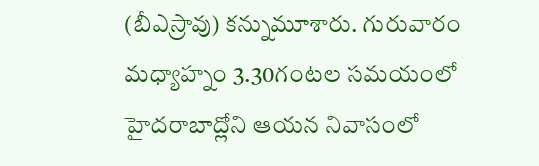(బీఎస్రావు) కన్నుమూశారు. గురువారం మధ్యాహ్నం 3.30గంటల సమయంలో హైదరాబాద్లోని ఆయన నివాసంలో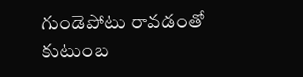గుండెపోటు రావడంతో కుటుంబ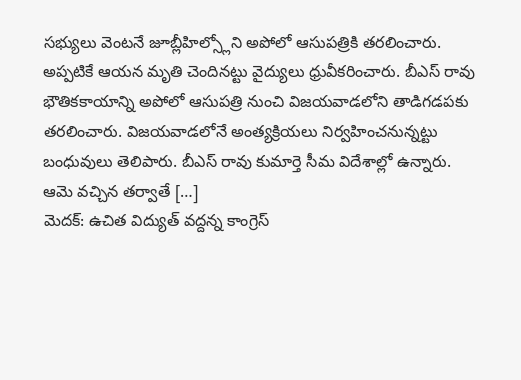సభ్యులు వెంటనే జూబ్లీహిల్స్లోని అపోలో ఆసుపత్రికి తరలించారు. అప్పటికే ఆయన మృతి చెందినట్టు వైద్యులు ధ్రువీకరించారు. బీఎస్ రావు భౌతికకాయాన్ని అపోలో ఆసుపత్రి నుంచి విజయవాడలోని తాడిగడపకు తరలించారు. విజయవాడలోనే అంత్యక్రియలు నిర్వహించనున్నట్టు బంధువులు తెలిపారు. బీఎస్ రావు కుమార్తె సీమ విదేశాల్లో ఉన్నారు. ఆమె వచ్చిన తర్వాతే […]
మెదక్: ఉచిత విద్యుత్ వద్దన్న కాంగ్రెస్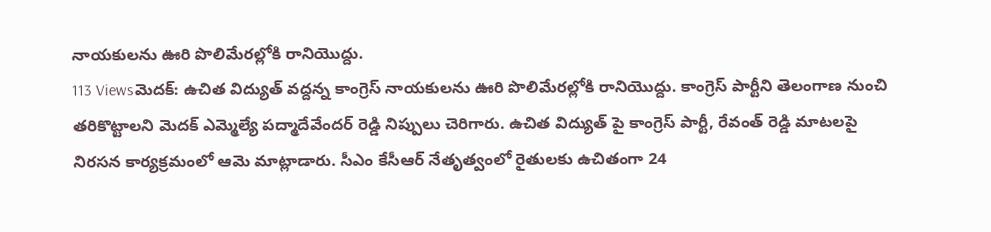నాయకులను ఊరి పొలిమేరల్లోకి రానియొద్దు.
113 Viewsమెదక్: ఉచిత విద్యుత్ వద్దన్న కాంగ్రెస్ నాయకులను ఊరి పొలిమేరల్లోకి రానియొద్దు. కాంగ్రెస్ పార్టీని తెలంగాణ నుంచి తరికొట్టాలని మెదక్ ఎమ్మెల్యే పద్మాదేవేందర్ రెడ్డి నిప్పులు చెరిగారు. ఉచిత విద్యుత్ పై కాంగ్రెస్ పార్టీ, రేవంత్ రెడ్డి మాటలపై నిరసన కార్యక్రమంలో ఆమె మాట్లాడారు. సీఎం కేసీఆర్ నేతృత్వంలో రైతులకు ఉచితంగా 24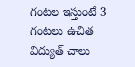గంటల ఇస్తుంటే 3 గంటలు ఉచిత విద్యుత్ చాలు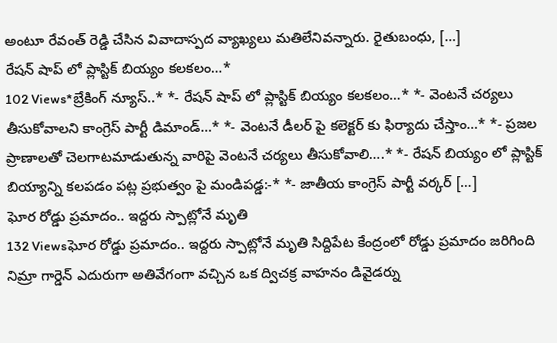అంటూ రేవంత్ రెడ్డి చేసిన వివాదాస్పద వ్యాఖ్యలు మతిలేనివన్నారు. రైతుబంధు, […]
రేషన్ షాప్ లో ప్లాస్టిక్ బియ్యం కలకలం…*
102 Views*బ్రేకింగ్ న్యూస్..* *- రేషన్ షాప్ లో ప్లాస్టిక్ బియ్యం కలకలం…* *- వెంటనే చర్యలు తీసుకోవాలని కాంగ్రెస్ పార్టీ డిమాండ్…* *- వెంటనే డీలర్ పై కలెక్టర్ కు ఫిర్యాదు చేస్తాం…* *- ప్రజల ప్రాణాలతో చెలగాటమాడుతున్న వారిపై వెంటనే చర్యలు తీసుకోవాలి….* *- రేషన్ బియ్యం లో ప్లాస్టిక్ బియ్యాన్ని కలపడం పట్ల ప్రభుత్వం పై మండిపడ్డ:-* *- జాతీయ కాంగ్రెస్ పార్టీ వర్కర్ […]
ఘోర రోడ్డు ప్రమాదం.. ఇద్దరు స్పాట్లోనే మృతి
132 Viewsఘోర రోడ్డు ప్రమాదం.. ఇద్దరు స్పాట్లోనే మృతి సిద్దిపేట కేంద్రంలో రోడ్డు ప్రమాదం జరిగింది నిమ్రా గార్డెన్ ఎదురుగా అతివేగంగా వచ్చిన ఒక ద్విచక్ర వాహనం డివైడర్ను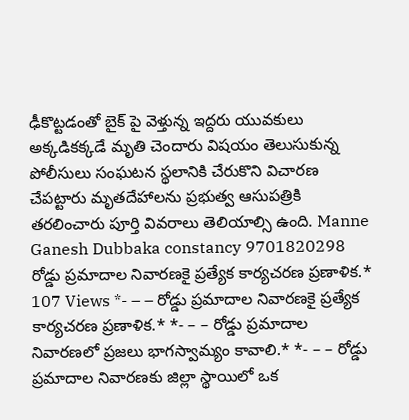ఢీకొట్టడంతో బైక్ పై వెళ్తున్న ఇద్దరు యువకులు అక్కడికక్కడే మృతి చెందారు విషయం తెలుసుకున్న పోలీసులు సంఘటన స్థలానికి చేరుకొని విచారణ చేపట్టారు మృతదేహాలను ప్రభుత్వ ఆసుపత్రికి తరలించారు పూర్తి వివరాలు తెలియాల్సి ఉంది. Manne Ganesh Dubbaka constancy 9701820298
రోడ్డు ప్రమాదాల నివారణకై ప్రత్యేక కార్యచరణ ప్రణాళిక.*
107 Views *- – – రోడ్డు ప్రమాదాల నివారణకై ప్రత్యేక కార్యచరణ ప్రణాళిక.* *- – – రోడ్డు ప్రమాదాల నివారణలో ప్రజలు భాగస్వామ్యం కావాలి.* *- – – రోడ్డు ప్రమాదాల నివారణకు జిల్లా స్థాయిలో ఒక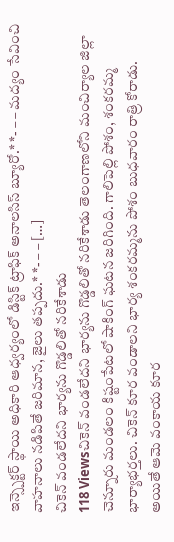ఇన్స్పెక్టర్ స్థాయి అధికారి ఆధ్వర్యంలో డిస్టిక్ ట్రాఫిక్ అనాలసిస్ బ్యూరో.* *- – – మద్యం సేవించి వాహనాలు నడిపితే జరిమాన, జైలు తప్పదు.* *- – – […]
చికెన్ వండలేదని భార్యను గొడ్డలితో నరికేశాడు
118 Viewsచికెన్ వండలేదని భార్యను గొడ్డలితో నరికేశాడు తెలంగాణలోని మంచిర్యాల జిల్లా చెన్నూరు మండలం కిష్టంపేటలో షాకింగ్ ఘటన జరిగింది. గాలిపెల్లి పోశం, శంకరమ్మ భార్యాభర్తలు. చికెన్ కూర వండాలని భార్య శంకరమ్మను పోశం బుధవారం రాత్రి కోరాడు. అయితే ఆమె వంకాయ కూర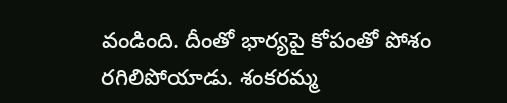వండింది. దీంతో భార్యపై కోపంతో పోశం రగిలిపోయాడు. శంకరమ్మ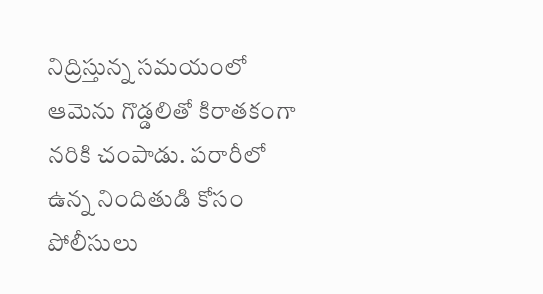నిద్రిస్తున్న సమయంలో ఆమెను గొడ్డలితో కిరాతకంగా నరికి చంపాడు. పరారీలో ఉన్న నిందితుడి కోసం పోలీసులు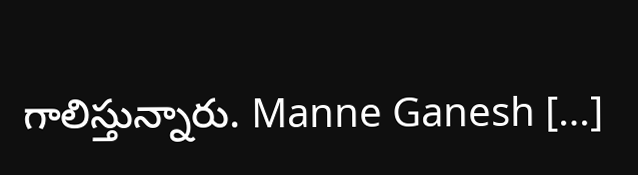గాలిస్తున్నారు. Manne Ganesh […]